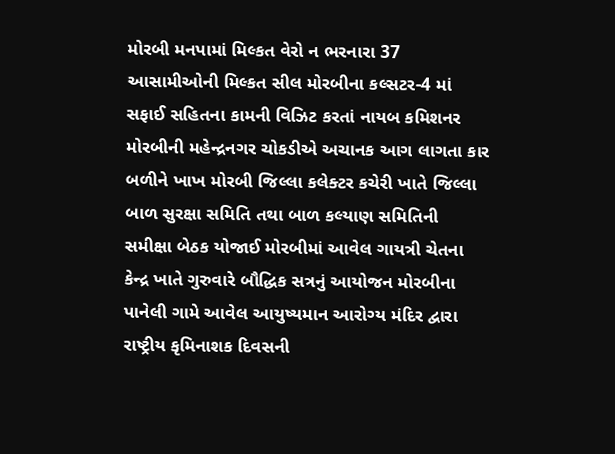મોરબી મનપામાં મિલ્કત વેરો ન ભરનારા 37 આસામીઓની મિલ્કત સીલ મોરબીના કલ્સટર-4 માં સફાઈ સહિતના કામની વિઝિટ કરતાં નાયબ કમિશનર મોરબીની મહેન્દ્રનગર ચોકડીએ અચાનક આગ લાગતા કાર બળીને ખાખ મોરબી જિલ્લા કલેક્ટર કચેરી ખાતે જિલ્લા બાળ સુરક્ષા સમિતિ તથા બાળ કલ્યાણ સમિતિની સમીક્ષા બેઠક યોજાઈ મોરબીમાં આવેલ ગાયત્રી ચેતના કેન્દ્ર ખાતે ગુરુવારે બૌદ્ધિક સત્રનું આયોજન મોરબીના પાનેલી ગામે આવેલ આયુષ્યમાન આરોગ્ય મંદિર દ્વારા રાષ્ટ્રીય કૃમિનાશક દિવસની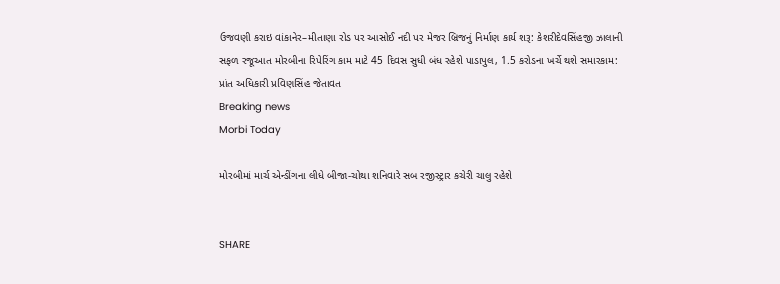ઉજવણી કરાઇ વાંકાનેર–મીતાણા રોડ પર આસોઈ નદી પર મેજર બ્રિજનું નિર્માણ કાર્ય શરૂ: કેશરીદેવસિંહજી ઝાલાની સફળ રજૂઆત મોરબીના રિપેરિંગ કામ માટે 45 દિવસ સુધી બંધ રહેશે પાડાપુલ, 1.5 કરોડના ખર્ચે થશે સમારકામ: પ્રાંત અધિકારી પ્રવિણસિંહ જેતાવત
Breaking news
Morbi Today

મોરબીમાં માર્ચ એન્ડીંગના લીધે બીજા-ચોથા શનિવારે સબ રજીસ્ટ્રાર કચેરી ચાલુ રહેશે


SHARE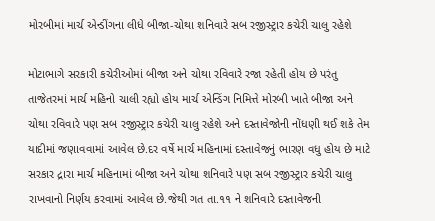મોરબીમાં માર્ચ એન્ડીંગના લીધે બીજા-ચોથા શનિવારે સબ રજીસ્ટ્રાર કચેરી ચાલુ રહેશે

મોટાભાગે સરકારી કચેરીઓમાં બીજા અને ચોથા રવિવારે રજા રહેતી હોય છે પરંતુ તાજેતરમાં માર્ચ મહિનો ચાલી રહ્યો હોય માર્ચ એન્ડિંગ નિમિત્તે મોરબી ખાતે બીજા અને ચોથા રવિવારે પણ સબ રજીસ્ટ્રાર કચેરી ચાલુ રહેશે અને દસ્તાવેજોની નોંધણી થઈ શકે તેમ યાદીમાં જણાવવામાં આવેલ છે.દર વર્ષે માર્ચ મહિનામાં દસ્તાવેજનું ભારણ વધુ હોય છે માટે સરકાર દ્રારા માર્ચ મહિનામાં બીજા અને ચોથા શનિવારે પણ સબ રજીસ્ટ્રાર કચેરી ચાલુ રાખવાનો નિર્ણય કરવામાં આવેલ છે.જેથી ગત તા.૧૧ ને શનિવારે દસ્તાવેજની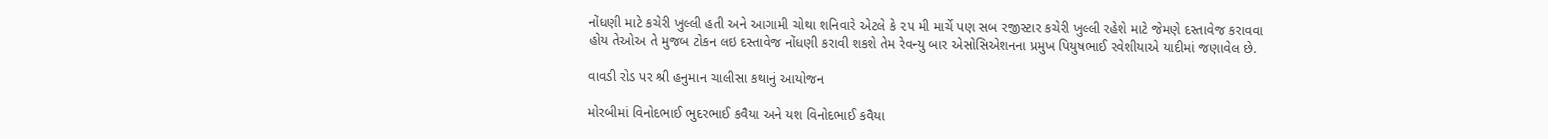નોંધણી માટે કચેરી ખુલ્લી હતી અને આગામી ચોથા શનિવારે એટલે કે ૨૫ મી માર્ચે પણ સબ રજીસ્ટાર કચેરી ખુલ્લી રહેશે માટે જેમણે દસ્તાવેજ કરાવવા હોય તેઓઅ તે મુજબ ટોકન લઇ દસ્તાવેજ નોંધણી કરાવી શકશે તેમ રેવન્યુ બાર એસોસિએશનના પ્રમુખ પિયુષભાઈ રવેશીયાએ યાદીમાં જણાવેલ છે.

વાવડી રોડ પર શ્રી હનુમાન ચાલીસા કથાનું આયોજન

મોરબીમાં વિનોદભાઈ ભુદરભાઈ કવૈયા અને યશ વિનોદભાઈ કવૈયા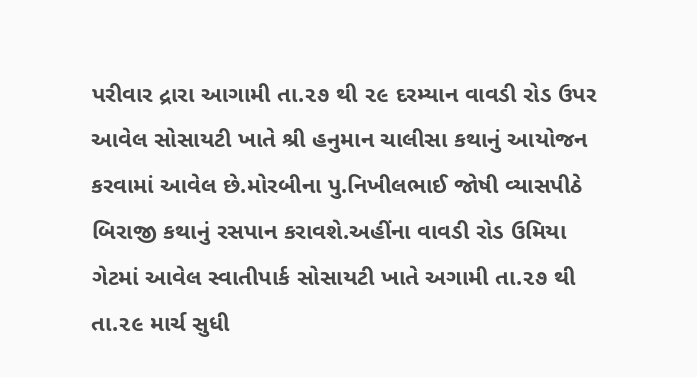પરીવાર દ્રારા આગામી તા.૨૭ થી ૨૯ દરમ્યાન વાવડી રોડ ઉપર આવેલ સોસાયટી ખાતે શ્રી હનુમાન ચાલીસા કથાનું આયોજન કરવામાં આવેલ છે.મોરબીના પુ.નિખીલભાઈ જોષી વ્યાસપીઠે બિરાજી કથાનું રસપાન કરાવશે.અહીંના વાવડી રોડ ઉમિયા ગેટમાં આવેલ સ્વાતીપાર્ક સોસાયટી ખાતે અગામી તા.૨૭ થી તા.૨૯ માર્ચ સુધી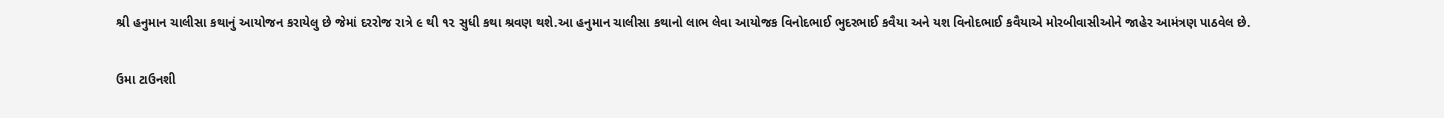શ્રી હનુમાન ચાલીસા કથાનું આયોજન કરાયેલુ છે જેમાં દરરોજ રાત્રે ૯ થી ૧૨ સુધી કથા શ્રવણ થશે.આ હનુમાન ચાલીસા કથાનો લાભ લેવા આયોજક વિનોદભાઈ ભુદરભાઈ કવૈયા અને યશ વિનોદભાઈ કવૈયાએ મોરબીવાસીઓને જાહેર આમંત્રણ પાઠવેલ છે.

ઉમા ટાઉનશી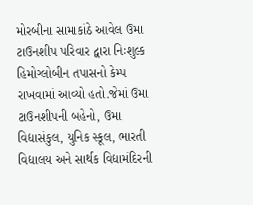મોરબીના સામાકાંઠે આવેલ ઉમા ટાઉનશીપ પરિવાર દ્વારા નિઃશુલ્ક હિમોગ્લોબીન તપાસનો કેમ્પ રાખવામાં આવ્યો હતો.જેમાં ઉમા ટાઉનશીપની બહેનો, ઉમા વિદ્યાસંકુલ, યુનિક સ્કૂલ, ભારતી વિદ્યાલય અને સાર્થક વિદ્યામંદિરની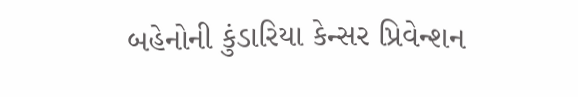બહેનોની કુંડારિયા કેન્સર પ્રિવેન્શન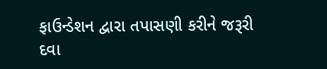ફાઉન્ડેશન દ્વારા તપાસણી કરીને જરૂરી દવા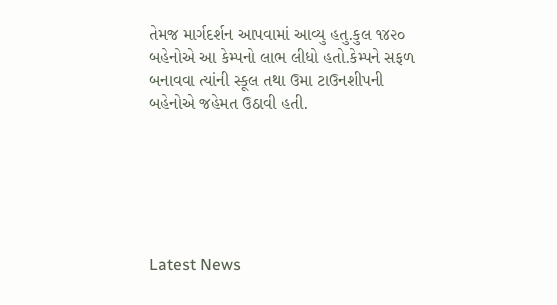તેમજ માર્ગદર્શન આપવામાં આવ્યુ હતુ.કુલ ૧૪૨૦ બહેનોએ આ કેમ્પનો લાભ લીધો હતો.કેમ્પને સફળ બનાવવા ત્યાંની સ્કૂલ તથા ઉમા ટાઉનશીપની બહેનોએ જહેમત ઉઠાવી હતી.






Latest News